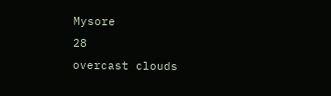Mysore
28
overcast clouds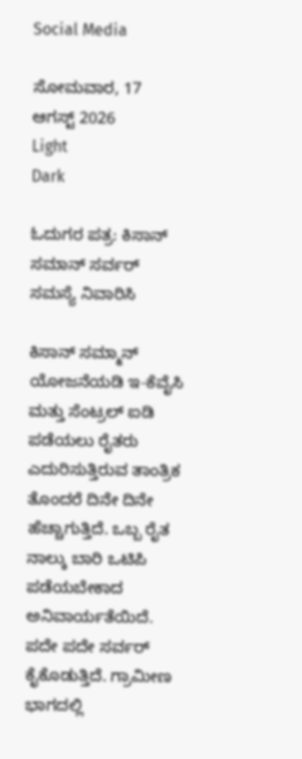Social Media

ಸೋಮವಾರ, 17 ಆಗಸ್ಟ್ 2026
Light
Dark

ಓದುಗರ ಪತ್ರ: ಕಿಸಾನ್ ಸಮಾನ್ ಸರ್ವರ್ ಸಮಸ್ಯೆ ನಿವಾರಿಸಿ

ಕಿಸಾನ್ ಸಮ್ಮಾನ್ ಯೋಜನೆಯಡಿ ಇ-ಕೆವೈಸಿ ಮತ್ತು ಸೆಂಟ್ರಲ್ ಐಡಿ ಪಡೆಯಲು ರೈತರು ಎದುರಿಸುತ್ತಿರುವ ತಾಂತ್ರಿಕ ತೊಂದರೆ ದಿನೇ ದಿನೇ ಹೆಚ್ಚಾಗುತ್ತಿದೆ. ಒಬ್ಬ ರೈತ ನಾಲ್ಕು ಬಾರಿ ಒಟಿಪಿ ಪಡೆಯಬೇಕಾದ ಅನಿವಾರ್ಯತೆಯಿದೆ. ಪದೇ ಪದೇ ಸರ್ವರ್ ಕೈಕೊಡುತ್ತಿದೆ. ಗ್ರಾಮೀಣ ಭಾಗದಲ್ಲಿ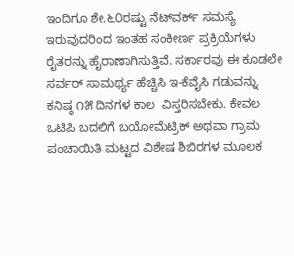ಇಂದಿಗೂ ಶೇ.೬೦ರಷ್ಟು ನೆಟ್‌ವರ್ಕ್ ಸಮಸ್ಯೆ ಇರುವುದರಿಂದ ಇಂತಹ ಸಂಕೀರ್ಣ ಪ್ರಕ್ರಿಯೆಗಳು ರೈತರನ್ನು ಹೈರಾಣಾಗಿಸುತ್ತಿವೆ. ಸರ್ಕಾರವು ಈ ಕೂಡಲೇ ಸರ್ವರ್ ಸಾಮರ್ಥ್ಯ ಹೆಚ್ಚಿಸಿ ಇ-ಕೆವೈಸಿ ಗಡುವನ್ನು ಕನಿಷ್ಠ ೧೫ ದಿನಗಳ ಕಾಲ  ವಿಸ್ತರಿಸಬೇಕು. ಕೇವಲ ಒಟಿಪಿ ಬದಲಿಗೆ ಬಯೋಮೆಟ್ರಿಕ್ ಅಥವಾ ಗ್ರಾಮ ಪಂಚಾಯಿತಿ ಮಟ್ಟದ ವಿಶೇಷ ಶಿಬಿರಗಳ ಮೂಲಕ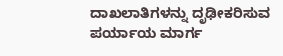ದಾಖಲಾತಿಗಳನ್ನು ದೃಢೀಕರಿಸುವ ಪರ್ಯಾಯ ಮಾರ್ಗ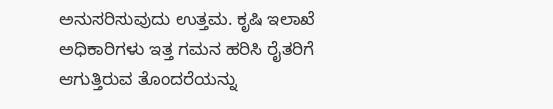ಅನುಸರಿಸುವುದು ಉತ್ತಮ. ಕೃಷಿ ಇಲಾಖೆ ಅಧಿಕಾರಿಗಳು ಇತ್ತ ಗಮನ ಹರಿಸಿ ರೈತರಿಗೆ ಆಗುತ್ತಿರುವ ತೊಂದರೆಯನ್ನು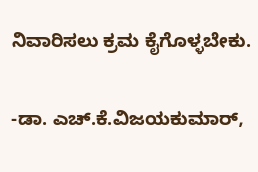ನಿವಾರಿಸಲು ಕ್ರಮ ಕೈಗೊಳ್ಳಬೇಕು.

-ಡಾ. ಎಚ್.ಕೆ.ವಿಜಯಕುಮಾರ್,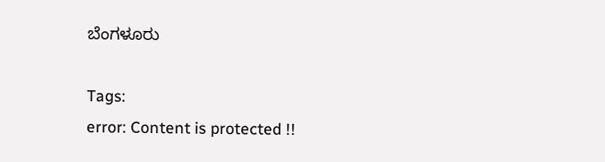ಬೆಂಗಳೂರು

Tags:
error: Content is protected !!